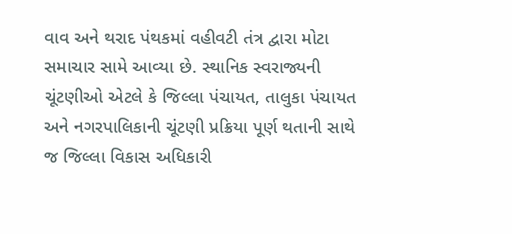વાવ અને થરાદ પંથકમાં વહીવટી તંત્ર દ્વારા મોટા સમાચાર સામે આવ્યા છે. સ્થાનિક સ્વરાજ્યની ચૂંટણીઓ એટલે કે જિલ્લા પંચાયત, તાલુકા પંચાયત અને નગરપાલિકાની ચૂંટણી પ્રક્રિયા પૂર્ણ થતાની સાથે જ જિલ્લા વિકાસ અધિકારી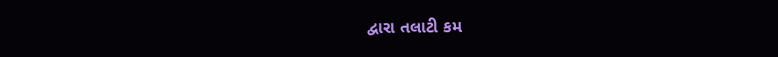દ્વારા તલાટી કમ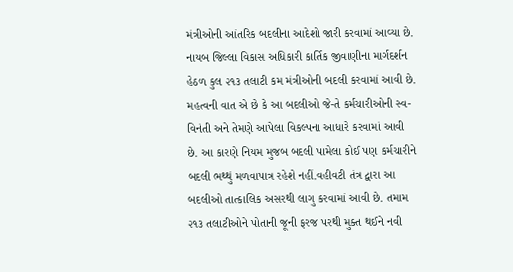મંત્રીઓની આંતરિક બદલીના આદેશો જારી કરવામાં આવ્યા છે. નાયબ જિલ્લા વિકાસ અધિકારી કાર્તિક જીવાણીના માર્ગદર્શન હેઠળ કુલ ૨૧૩ તલાટી કમ મંત્રીઓની બદલી કરવામાં આવી છે. મહત્વની વાત એ છે કે આ બદલીઓ જે-તે કર્મચારીઓની સ્વ-વિનંતી અને તેમણે આપેલા વિકલ્પના આધારે કરવામાં આવી છે. આ કારણે નિયમ મુજબ બદલી પામેલા કોઈ પણ કર્મચારીને બદલી ભથ્થું મળવાપાત્ર રહેશે નહીં.વહીવટી તંત્ર દ્વારા આ બદલીઓ તાત્કાલિક અસરથી લાગુ કરવામાં આવી છે. તમામ ૨૧૩ તલાટીઓને પોતાની જૂની ફરજ પરથી મુક્ત થઈને નવી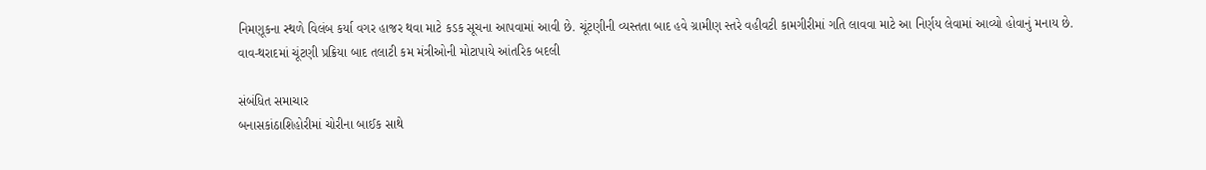નિમણૂકના સ્થળે વિલંબ કર્યા વગર હાજર થવા માટે કડક સૂચના આપવામાં આવી છે. ચૂંટણીની વ્યસ્તતા બાદ હવે ગ્રામીણ સ્તરે વહીવટી કામગીરીમાં ગતિ લાવવા માટે આ નિર્ણય લેવામાં આવ્યો હોવાનું મનાય છે.
વાવ-થરાદમાં ચૂંટણી પ્રક્રિયા બાદ તલાટી કમ મંત્રીઓની મોટાપાયે આંતરિક બદલી

સંબંધિત સમાચાર
બનાસકાંઠાશિહોરીમાં ચોરીના બાઈક સાથે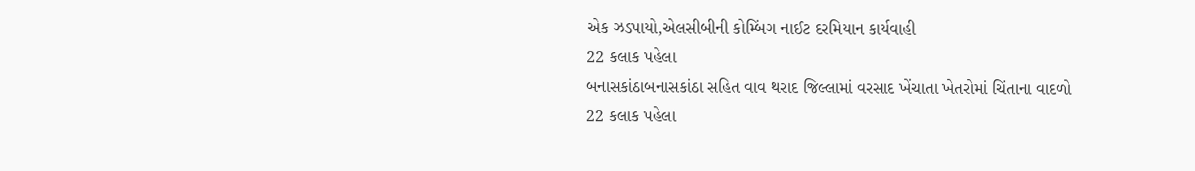એક ઝડપાયો,એલસીબીની કોમ્બિંગ નાઈટ દરમિયાન કાર્યવાહી
22 કલાક પહેલા
બનાસકાંઠાબનાસકાંઠા સહિત વાવ થરાદ જિલ્લામાં વરસાદ ખેંચાતા ખેતરોમાં ચિંતાના વાદળો
22 કલાક પહેલા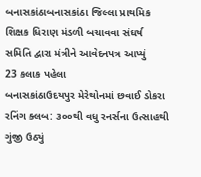બનાસકાંઠાબનાસકાંઠા જિલ્લા પ્રાથમિક શિક્ષક ધિરાણ મંડળી બચાવવા સંઘર્ષ સમિતિ દ્વારા મંત્રીને આવેદનપત્ર આપ્યું
23 કલાક પહેલા
બનાસકાંઠાઉદયપુર મેરેથોનમાં છવાઈ ડોકરા રનિંગ ક્લબ: ૩૦૦થી વધુ રનર્સના ઉત્સાહથી ગુંજી ઉઠ્યું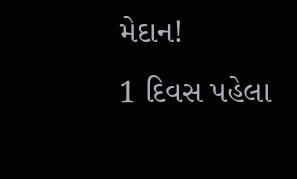મેદાન!
1 દિવસ પહેલા